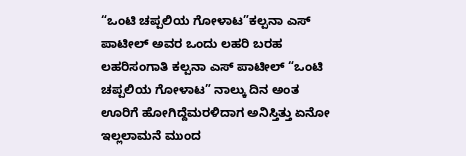“ಒಂಟಿ ಚಪ್ಪಲಿಯ ಗೋಳಾಟ”ಕಲ್ಪನಾ ಎಸ್ ಪಾಟೀಲ್ ಅವರ ಒಂದು ಲಹರಿ ಬರಹ
ಲಹರಿಸಂಗಾತಿ ಕಲ್ಪನಾ ಎಸ್ ಪಾಟೀಲ್ “ಒಂಟಿ ಚಪ್ಪಲಿಯ ಗೋಳಾಟ” ನಾಲ್ಕು ದಿನ ಅಂತ ಊರಿಗೆ ಹೋಗಿದ್ದೆಮರಳಿದಾಗ ಅನಿಸ್ತಿತ್ತು ಏನೋ ಇಲ್ಲಲಾಮನೆ ಮುಂದ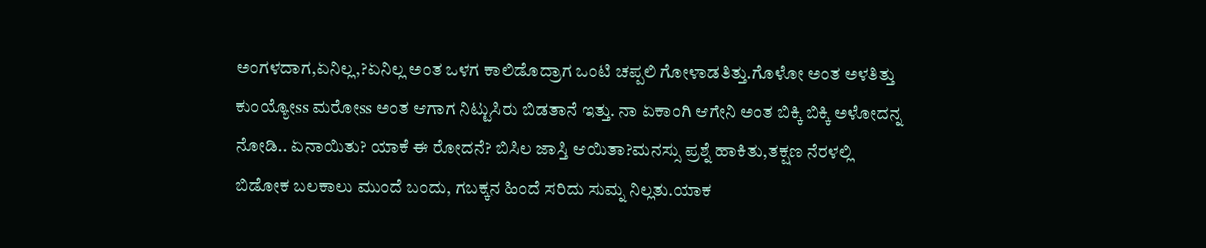ಅಂಗಳದಾಗ,ಏನಿಲ್ಲ,?ಏನಿಲ್ಲ ಅಂತ ಒಳಗ ಕಾಲಿಡೊದ್ರಾಗ ಒಂಟಿ ಚಪ್ಪಲಿ ಗೋಳಾಡತಿತ್ತು.ಗೊಳೋ ಅಂತ ಅಳತಿತ್ತು ಕುಂಯ್ಯೋss ಮರೋss ಅಂತ ಆಗಾಗ ನಿಟ್ಟುಸಿರು ಬಿಡತಾನೆ ಇತ್ತು. ನಾ ಏಕಾಂಗಿ ಆಗೇನಿ ಅಂತ ಬಿಕ್ಕಿ ಬಿಕ್ಕಿ ಅಳೋದನ್ನ ನೋಡಿ.. ಏನಾಯಿತು? ಯಾಕೆ ಈ ರೋದನೆ? ಬಿಸಿಲ ಜಾಸ್ತಿ ಆಯಿತಾ?ಮನಸ್ಸು ಪ್ರಶ್ನೆ ಹಾಕಿತು,ತಕ್ಷಣ ನೆರಳಲ್ಲಿ ಬಿಡೋಕ ಬಲಕಾಲು ಮುಂದೆ ಬಂದು, ಗಬಕ್ಕನ ಹಿಂದೆ ಸರಿದು ಸುಮ್ನ ನಿಲ್ಲತು.ಯಾಕ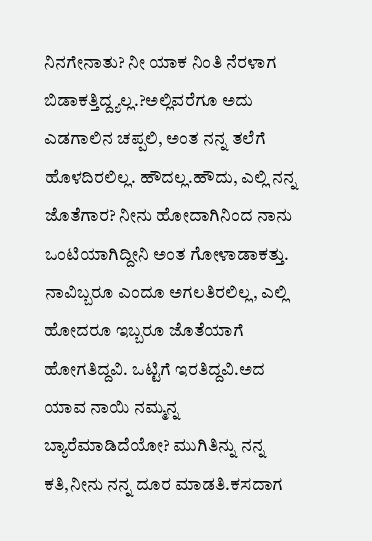ನಿನಗೇನಾತು? ನೀ ಯಾಕ ನಿಂತಿ ನೆರಳಾಗ ಬಿಡಾಕತ್ತಿದ್ದ್ಯಲ್ಲ.?ಅಲ್ಲಿವರೆಗೂ ಅದು ಎಡಗಾಲಿನ ಚಪ್ಪಲಿ, ಅಂತ ನನ್ನ ತಲೆಗೆ ಹೊಳದಿರಲಿಲ್ಲ. ಹೌದಲ್ಲ.ಹೌದು, ಎಲ್ಲಿ ನನ್ನ ಜೊತೆಗಾರ? ನೀನು ಹೋದಾಗಿನಿಂದ ನಾನು ಒಂಟಿಯಾಗಿದ್ದೀನಿ ಅಂತ ಗೋಳಾಡಾಕತ್ತು. ನಾವಿಬ್ಬರೂ ಎಂದೂ ಅಗಲತಿರಲಿಲ್ಲ, ಎಲ್ಲಿ ಹೋದರೂ ಇಬ್ಬರೂ ಜೊತೆಯಾಗೆ ಹೋಗತಿದ್ದವಿ. ಒಟ್ಟಿಗೆ ಇರತಿದ್ದವಿ.ಅದ ಯಾವ ನಾಯಿ ನಮ್ಮನ್ನ ಬ್ಯಾರೆಮಾಡಿದೆಯೋ? ಮುಗಿತಿನ್ನು ನನ್ನ ಕತಿ,ನೀನು ನನ್ನ ದೂರ ಮಾಡತಿ.ಕಸದಾಗ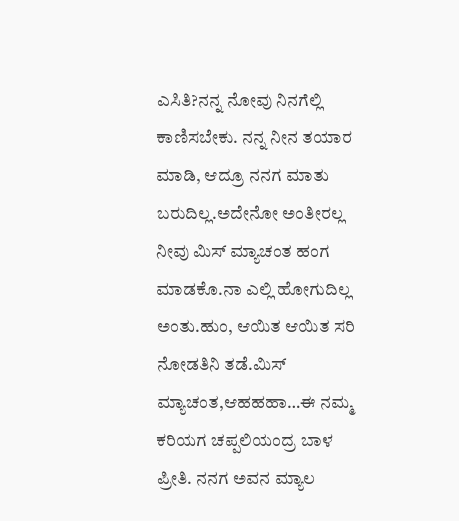ಎಸಿತಿ?ನನ್ನ ನೋವು ನಿನಗೆಲ್ಲಿ ಕಾಣಿಸಬೇಕು. ನನ್ನ ನೀನ ತಯಾರ ಮಾಡಿ, ಆದ್ರೂ ನನಗ ಮಾತು ಬರುದಿಲ್ಲ.ಅದೇನೋ ಅಂತೀರಲ್ಲ ನೀವು ಮಿಸ್ ಮ್ಯಾಚಂತ ಹಂಗ ಮಾಡಕೊ.ನಾ ಎಲ್ಲಿ ಹೋಗುದಿಲ್ಲ ಅಂತು.ಹುಂ, ಆಯಿತ ಆಯಿತ ಸರಿ ನೋಡತಿನಿ ತಡೆ.ಮಿಸ್ ಮ್ಯಾಚಂತ,ಆಹಹಹಾ…ಈ ನಮ್ಮ ಕರಿಯಗ ಚಪ್ಪಲಿಯಂದ್ರ ಬಾಳ ಪ್ರೀತಿ. ನನಗ ಅವನ ಮ್ಯಾಲ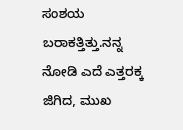ಸಂಶಯ ಬರಾಕತ್ತಿತ್ತು.ನನ್ನ ನೋಡಿ ಎದೆ ಎತ್ತರಕ್ಕ ಜಿಗಿದ, ಮುಖ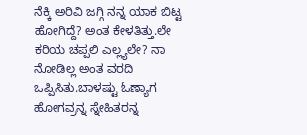ನೆಕ್ಕಿ ಅರಿವಿ ಜಗ್ಗಿ ನನ್ನ ಯಾಕ ಬಿಟ್ಟ ಹೋಗಿದ್ದೆ? ಅಂತ ಕೇಳತಿತ್ತು.ಲೇ ಕರಿಯ ಚಪ್ಪಲಿ ಎಲ್ಲ್ಯಲೇ? ನಾ ನೋಡಿಲ್ಲ ಅಂತ ವರದಿ ಒಪ್ಪಿಸಿತು.ಬಾಳಷ್ಟು ಓಣ್ಯಾಗ ಹೋಗವ್ರನ್ನ ಸ್ನೇಹಿತರನ್ನ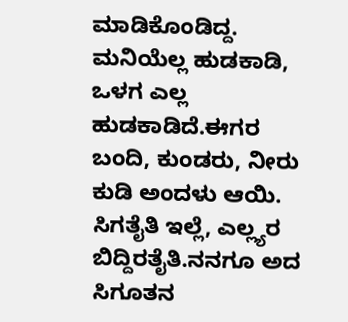ಮಾಡಿಕೊಂಡಿದ್ದ. ಮನಿಯೆಲ್ಲ ಹುಡಕಾಡಿ, ಒಳಗ ಎಲ್ಲ ಹುಡಕಾಡಿದೆ.ಈಗರ ಬಂದಿ, ಕುಂಡರು, ನೀರು ಕುಡಿ ಅಂದಳು ಆಯಿ. ಸಿಗತೈತಿ ಇಲ್ಲೆ, ಎಲ್ಲ್ಯರ ಬಿದ್ದಿರತೈತಿ.ನನಗೂ ಅದ ಸಿಗೂತನ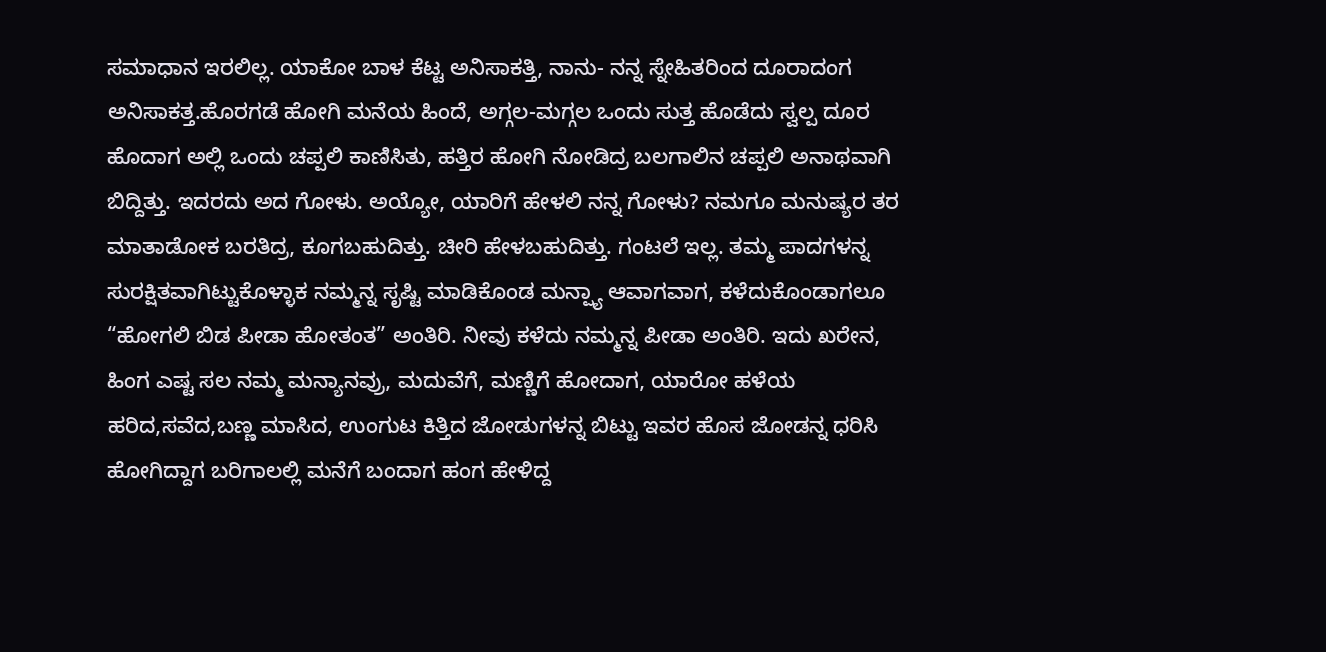ಸಮಾಧಾನ ಇರಲಿಲ್ಲ. ಯಾಕೋ ಬಾಳ ಕೆಟ್ಟ ಅನಿಸಾಕತ್ತಿ, ನಾನು- ನನ್ನ ಸ್ನೇಹಿತರಿಂದ ದೂರಾದಂಗ ಅನಿಸಾಕತ್ತ.ಹೊರಗಡೆ ಹೋಗಿ ಮನೆಯ ಹಿಂದೆ, ಅಗ್ಗಲ-ಮಗ್ಗಲ ಒಂದು ಸುತ್ತ ಹೊಡೆದು ಸ್ವಲ್ಪ ದೂರ ಹೊದಾಗ ಅಲ್ಲಿ ಒಂದು ಚಪ್ಪಲಿ ಕಾಣಿಸಿತು, ಹತ್ತಿರ ಹೋಗಿ ನೋಡಿದ್ರ ಬಲಗಾಲಿನ ಚಪ್ಪಲಿ ಅನಾಥವಾಗಿ ಬಿದ್ದಿತ್ತು. ಇದರದು ಅದ ಗೋಳು. ಅಯ್ಯೋ, ಯಾರಿಗೆ ಹೇಳಲಿ ನನ್ನ ಗೋಳು? ನಮಗೂ ಮನುಷ್ಯರ ತರ ಮಾತಾಡೋಕ ಬರತಿದ್ರ, ಕೂಗಬಹುದಿತ್ತು. ಚೀರಿ ಹೇಳಬಹುದಿತ್ತು. ಗಂಟಲೆ ಇಲ್ಲ. ತಮ್ಮ ಪಾದಗಳನ್ನ ಸುರಕ್ಷಿತವಾಗಿಟ್ಟುಕೊಳ್ಳಾಕ ನಮ್ಮನ್ನ ಸೃಷ್ಟಿ ಮಾಡಿಕೊಂಡ ಮನ್ಷ್ಯಾ ಆವಾಗವಾಗ, ಕಳೆದುಕೊಂಡಾಗಲೂ “ಹೋಗಲಿ ಬಿಡ ಪೀಡಾ ಹೋತಂತ” ಅಂತಿರಿ. ನೀವು ಕಳೆದು ನಮ್ಮನ್ನ ಪೀಡಾ ಅಂತಿರಿ. ಇದು ಖರೇನ, ಹಿಂಗ ಎಷ್ಟ ಸಲ ನಮ್ಮ ಮನ್ಯಾನವ್ರು, ಮದುವೆಗೆ, ಮಣ್ಣಿಗೆ ಹೋದಾಗ, ಯಾರೋ ಹಳೆಯ ಹರಿದ,ಸವೆದ,ಬಣ್ಣ ಮಾಸಿದ, ಉಂಗುಟ ಕಿತ್ತಿದ ಜೋಡುಗಳನ್ನ ಬಿಟ್ಟು ಇವರ ಹೊಸ ಜೋಡನ್ನ ಧರಿಸಿ ಹೋಗಿದ್ದಾಗ ಬರಿಗಾಲಲ್ಲಿ ಮನೆಗೆ ಬಂದಾಗ ಹಂಗ ಹೇಳಿದ್ದ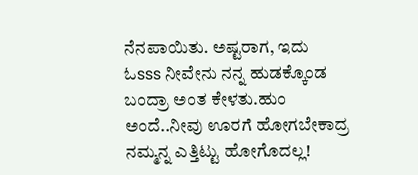ನೆನಪಾಯಿತು. ಅಷ್ಟರಾಗ, ಇದು ಓsss ನೀವೇನು ನನ್ನ ಹುಡಕ್ಕೊಂಡ ಬಂದ್ರಾ ಅಂತ ಕೇಳತು.ಹುಂ ಅಂದೆ..ನೀವು ಊರಗೆ ಹೋಗಬೇಕಾದ್ರ ನಮ್ಮನ್ನ ಎತ್ತಿಟ್ಟು ಹೋಗೊದಲ್ಲ!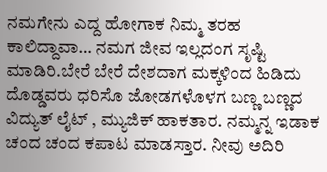ನಮಗೇನು ಎದ್ದ ಹೋಗಾಕ ನಿಮ್ಮ ತರಹ ಕಾಲಿದ್ದಾವಾ… ನಮಗ ಜೀವ ಇಲ್ಲದಂಗ ಸೃಷ್ಟಿ ಮಾಡಿರಿ.ಬೇರೆ ಬೇರೆ ದೇಶದಾಗ ಮಕ್ಕಳಿಂದ ಹಿಡಿದು ದೊಡ್ಡವರು ಧರಿಸೊ ಜೋಡಗಳೊಳಗ ಬಣ್ಣ ಬಣ್ಣದ ವಿದ್ಯುತ್ ಲೈಟ್ , ಮ್ಯುಜಿಕ್ ಹಾಕತಾರ. ನಮ್ಮನ್ನ ಇಡಾಕ ಚಂದ ಚಂದ ಕಪಾಟ ಮಾಡಸ್ತಾರ. ನೀವು ಅದಿರಿ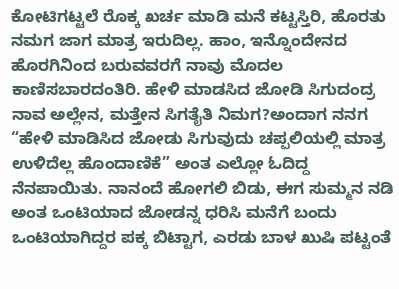ಕೋಟಿಗಟ್ಟಲೆ ರೊಕ್ಕ ಖರ್ಚ ಮಾಡಿ ಮನೆ ಕಟ್ಟಸ್ತಿರಿ, ಹೊರತು ನಮಗ ಜಾಗ ಮಾತ್ರ ಇರುದಿಲ್ಲ. ಹಾಂ, ಇನ್ನೊಂದೇನದ ಹೊರಗಿನಿಂದ ಬರುವವರಗೆ ನಾವು ಮೊದಲ ಕಾಣಿಸಬಾರದಂತಿರಿ. ಹೇಳಿ ಮಾಡಸಿದ ಜೋಡಿ ಸಿಗುದಂದ್ರ ನಾವ ಅಲ್ಲೇನ, ಮತ್ತೇನ ಸಿಗತೈತಿ ನಿಮಗ?ಅಂದಾಗ ನನಗ “ಹೇಳಿ ಮಾಡಿಸಿದ ಜೋಡು ಸಿಗುವುದು ಚಪ್ಪಲಿಯಲ್ಲಿ ಮಾತ್ರ ಉಳಿದೆಲ್ಲ ಹೊಂದಾಣಿಕೆ” ಅಂತ ಎಲ್ಲೋ ಓದಿದ್ದ ನೆನಪಾಯಿತು. ನಾನಂದೆ ಹೋಗಲಿ ಬಿಡು, ಈಗ ಸುಮ್ಮನ ನಡಿ ಅಂತ ಒಂಟಿಯಾದ ಜೋಡನ್ನ ಧರಿಸಿ ಮನೆಗೆ ಬಂದು ಒಂಟಿಯಾಗಿದ್ದರ ಪಕ್ಕ ಬಿಟ್ಟಾಗ, ಎರಡು ಬಾಳ ಖುಷಿ ಪಟ್ಟಂತೆ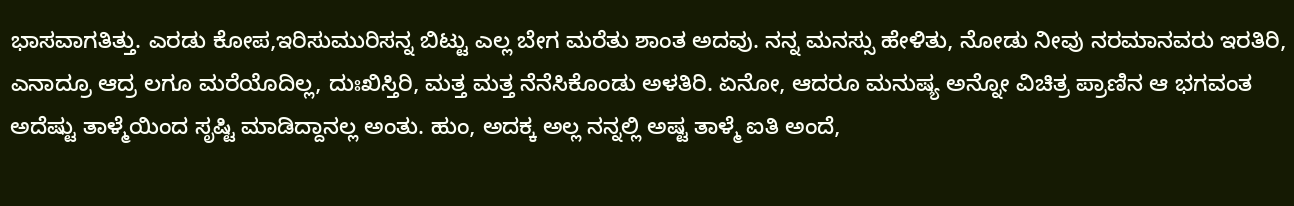ಭಾಸವಾಗತಿತ್ತು. ಎರಡು ಕೋಪ,ಇರಿಸುಮುರಿಸನ್ನ ಬಿಟ್ಟು ಎಲ್ಲ ಬೇಗ ಮರೆತು ಶಾಂತ ಅದವು. ನನ್ನ ಮನಸ್ಸು ಹೇಳಿತು, ನೋಡು ನೀವು ನರಮಾನವರು ಇರತಿರಿ, ಎನಾದ್ರೂ ಆದ್ರ ಲಗೂ ಮರೆಯೊದಿಲ್ಲ, ದುಃಖಿಸ್ತಿರಿ, ಮತ್ತ ಮತ್ತ ನೆನೆಸಿಕೊಂಡು ಅಳತಿರಿ. ಏನೋ, ಆದರೂ ಮನುಷ್ಯ ಅನ್ನೋ ವಿಚಿತ್ರ ಪ್ರಾಣಿನ ಆ ಭಗವಂತ ಅದೆಷ್ಟು ತಾಳ್ಮೆಯಿಂದ ಸೃಷ್ಟಿ ಮಾಡಿದ್ದಾನಲ್ಲ ಅಂತು. ಹುಂ, ಅದಕ್ಕ ಅಲ್ಲ ನನ್ನಲ್ಲಿ ಅಷ್ಟ ತಾಳ್ಮೆ ಐತಿ ಅಂದೆ,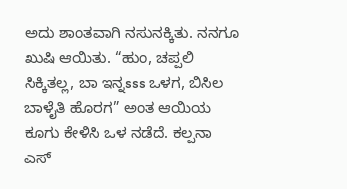ಅದು ಶಾಂತವಾಗಿ ನಸುನಕ್ಕಿತು. ನನಗೂ ಖುಷಿ ಆಯಿತು. “ಹುಂ, ಚಪ್ಪಲಿ ಸಿಕ್ಕಿತಲ್ಲ, ಬಾ ಇನ್ನsss ಒಳಗ, ಬಿಸಿಲ ಬಾಳೈತಿ ಹೊರಗ” ಅಂತ ಆಯಿಯ ಕೂಗು ಕೇಳಿಸಿ ಒಳ ನಡೆದೆ. ಕಲ್ಪನಾ ಎಸ್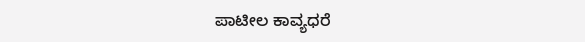ಪಾಟೀಲ ಕಾವ್ಯಧರೆ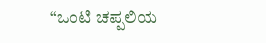“ಒಂಟಿ ಚಪ್ಪಲಿಯ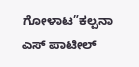ಗೋಳಾಟ”ಕಲ್ಪನಾ ಎಸ್ ಪಾಟೀಲ್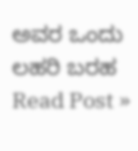ಅವರ ಒಂದು ಲಹರಿ ಬರಹ Read Post »